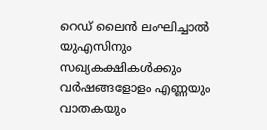റെഡ് ലൈൻ ലംഘിച്ചാൽ യുഎസിനും സഖ്യകക്ഷികൾക്കും വർഷങ്ങളോളം എണ്ണയും വാതകയും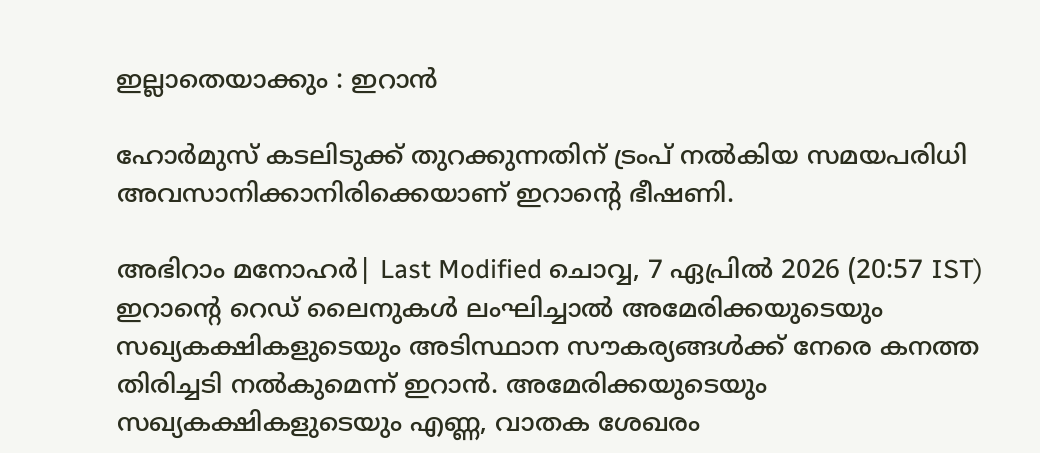ഇല്ലാതെയാക്കും : ഇറാൻ

ഹോര്‍മുസ് കടലിടുക്ക് തുറക്കുന്നതിന് ട്രംപ് നല്‍കിയ സമയപരിധി അവസാനിക്കാനിരിക്കെയാണ് ഇറാന്റെ ഭീഷണി.

അഭിറാം മനോഹർ| Last Modified ചൊവ്വ, 7 ഏപ്രില്‍ 2026 (20:57 IST)
ഇറാന്റെ റെഡ് ലൈനുകള്‍ ലംഘിച്ചാല്‍ അമേരിക്കയുടെയും സഖ്യകക്ഷികളുടെയും അടിസ്ഥാന സൗകര്യങ്ങള്‍ക്ക് നേരെ കനത്ത തിരിച്ചടി നല്‍കുമെന്ന് ഇറാന്‍. അമേരിക്കയുടെയും സഖ്യകക്ഷികളുടെയും എണ്ണ, വാതക ശേഖരം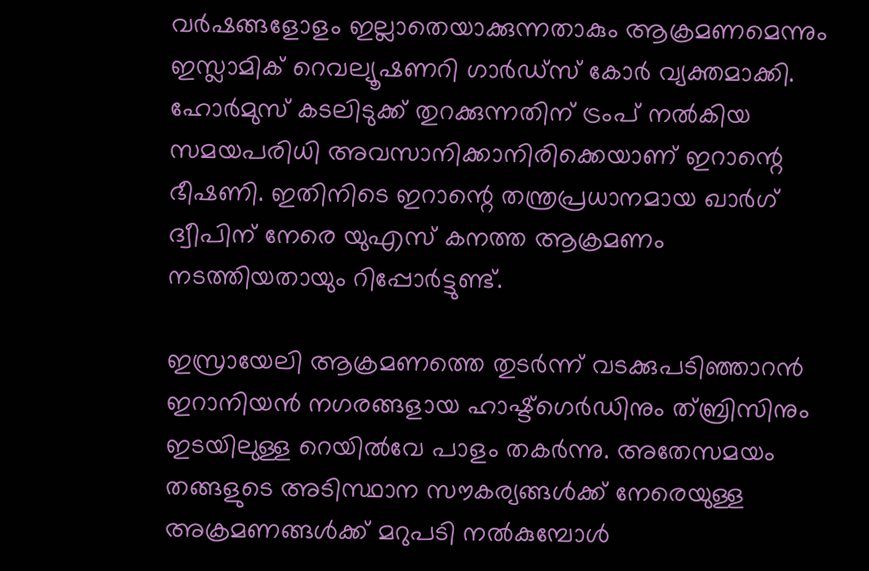വര്‍ഷങ്ങളോളം ഇല്ലാതെയാക്കുന്നതാകും ആക്രമണമെന്നും ഇസ്ലാമിക് റെവല്യൂഷണറി ഗാര്‍ഡ്‌സ് കോര്‍ വ്യക്തമാക്കി. ഹോര്‍മുസ് കടലിടുക്ക് തുറക്കുന്നതിന് ട്രംപ് നല്‍കിയ സമയപരിധി അവസാനിക്കാനിരിക്കെയാണ് ഇറാന്റെ ഭീഷണി. ഇതിനിടെ ഇറാന്റെ തന്ത്രപ്രധാനമായ ഖാര്‍ഗ് ദ്വീപിന് നേരെ യുഎസ് കനത്ത ആക്രമണം നടത്തിയതായും റിപ്പോര്‍ട്ടുണ്ട്.

ഇസ്രായേലി ആക്രമണത്തെ തുടര്‍ന്ന് വടക്കുപടിഞ്ഞാറന്‍ ഇറാനിയന്‍ നഗരങ്ങളായ ഹാഷ്ട്‌ഗെര്‍ഡിനും ത്ബ്രിസിനും ഇടയിലുള്ള റെയില്‍വേ പാളം തകര്‍ന്നു. അതേസമയം തങ്ങളുടെ അടിസ്ഥാന സൗകര്യങ്ങള്‍ക്ക് നേരെയുള്ള അക്രമണങ്ങള്‍ക്ക് മറുപടി നല്‍കുമ്പോള്‍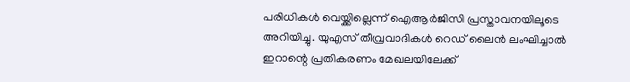പരിധികള്‍ വെയ്ക്കില്ലെന്ന് ഐആര്‍ജിസി പ്രസ്താവനയിലൂടെ അറിയിച്ചു. യുഎസ് തീവ്രവാദികള്‍ റെഡ് ലൈന്‍ ലംഘിച്ചാല്‍ ഇറാന്റെ പ്രതികരണം മേഖലയിലേക്ക്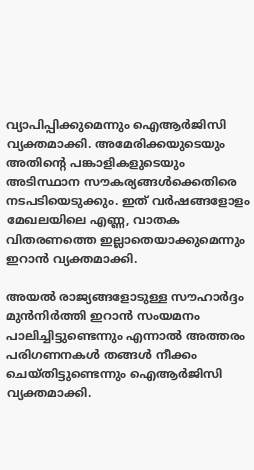വ്യാപിപ്പിക്കുമെന്നും ഐആര്‍ജിസി വ്യക്തമാക്കി. അമേരിക്കയുടെയും അതിന്റെ പങ്കാളികളുടെയും അടിസ്ഥാന സൗകര്യങ്ങള്‍ക്കെതിരെ നടപടിയെടുക്കും. ഇത് വര്‍ഷങ്ങളോളം മേഖലയിലെ എണ്ണ, വാതക വിതരണത്തെ ഇല്ലാതെയാക്കുമെന്നും ഇറാന്‍ വ്യക്തമാക്കി.

അയല്‍ രാജ്യങ്ങളോടുള്ള സൗഹാര്‍ദ്ദം മുന്‍നിര്‍ത്തി ഇറാന്‍ സംയമനം പാലിച്ചിട്ടുണ്ടെന്നും എന്നാല്‍ അത്തരം പരിഗണനകള്‍ തങ്ങള്‍ നീക്കം ചെയ്തിട്ടുണ്ടെന്നും ഐആര്‍ജിസി വ്യക്തമാക്കി.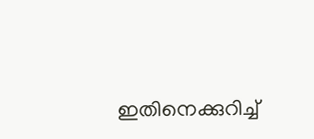ഇതിനെക്കുറിച്ച്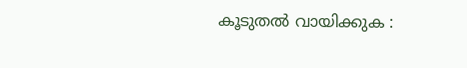കൂടുതല്‍ വായിക്കുക :